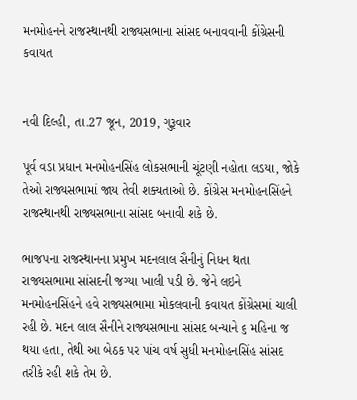મનમોહનને રાજસ્થાનથી રાજ્યસભાના સાંસદ બનાવવાની કોંગ્રેસની કવાયત


નવી દિલ્હી, તા.27 જૂન, 2019, ગુરૂવાર

પૂર્વ વડા પ્રધાન મનમોહનસિંહ લોકસભાની ચૂંટણી નહોતા લડયા, જોકે તેઓ રાજ્યસભામાં જાય તેવી શક્યતાઓ છે. કોંગ્રેસ મનમોહનસિંહને રાજસ્થાનથી રાજ્યસભાના સાંસદ બનાવી શકે છે.

ભાજપના રાજસ્થાનના પ્રમુખ મદનલાલ સૈનીનું નિધન થતા રાજ્યસભામા સાંસદની જગ્યા ખાલી પડી છે. જેને લઇને મનમોહનસિંહને હવે રાજ્યસભામા મોકલવાની કવાયત કોંગ્રેસમાં ચાલી રહી છે. મદન લાલ સૈનીને રાજ્યસભાના સાંસદ બન્યાને ૬ મહિના જ થયા હતા, તેથી આ બેઠક પર પાંચ વર્ષ સુધી મનમોહનસિંહ સાંસદ તરીકે રહી શકે તેમ છે.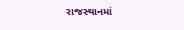રાજસ્થાનમાં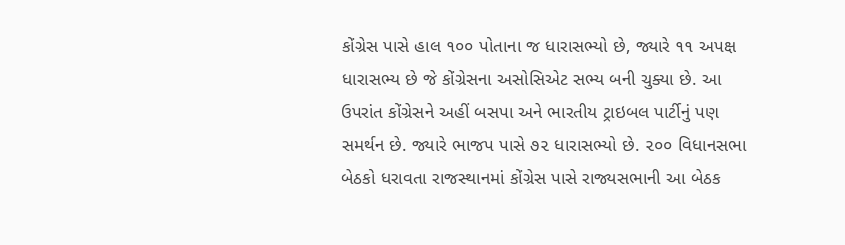કોંગ્રેસ પાસે હાલ ૧૦૦ પોતાના જ ધારાસભ્યો છે, જ્યારે ૧૧ અપક્ષ ધારાસભ્ય છે જે કોંગ્રેસના અસોસિએટ સભ્ય બની ચુક્યા છે. આ ઉપરાંત કોંગ્રેસને અહીં બસપા અને ભારતીય ટ્રાઇબલ પાર્ટીનું પણ સમર્થન છે. જ્યારે ભાજપ પાસે ૭૨ ધારાસભ્યો છે. ૨૦૦ વિધાનસભા બેઠકો ધરાવતા રાજસ્થાનમાં કોંગ્રેસ પાસે રાજ્યસભાની આ બેઠક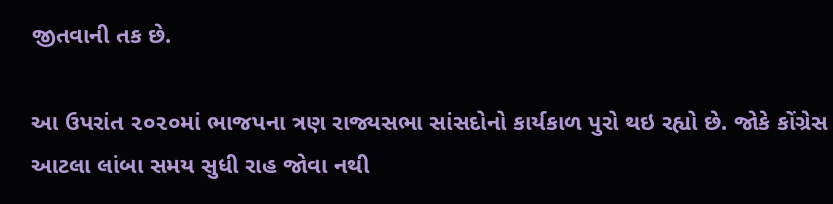જીતવાની તક છે.

આ ઉપરાંત ૨૦૨૦માં ભાજપના ત્રણ રાજ્યસભા સાંસદોનો કાર્યકાળ પુરો થઇ રહ્યો છે. જોકે કોંગ્રેસ આટલા લાંબા સમય સુધી રાહ જોવા નથી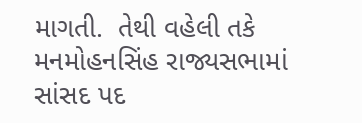માગતી.  તેથી વહેલી તકે મનમોહનસિંહ રાજ્યસભામાં સાંસદ પદ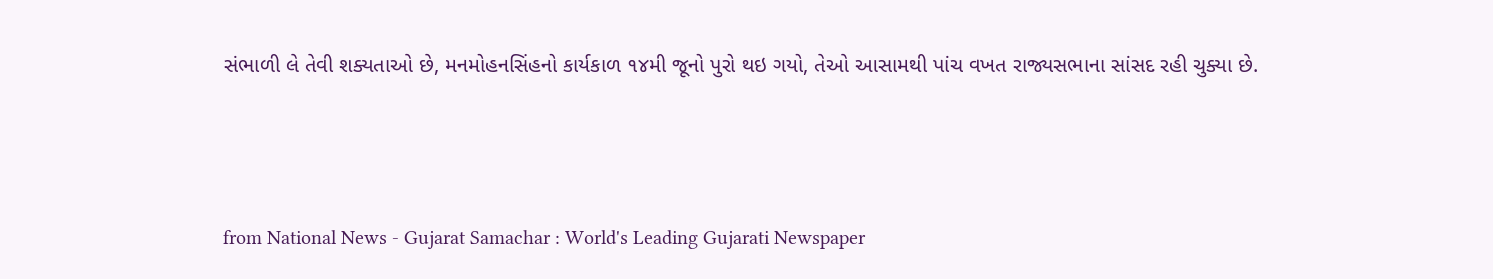સંભાળી લે તેવી શક્યતાઓ છે, મનમોહનસિંહનો કાર્યકાળ ૧૪મી જૂનો પુરો થઇ ગયો, તેઓ આસામથી પાંચ વખત રાજ્યસભાના સાંસદ રહી ચુક્યા છે.



from National News - Gujarat Samachar : World's Leading Gujarati Newspaper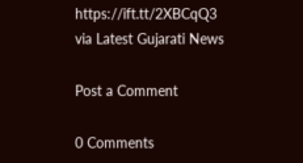https://ift.tt/2XBCqQ3
via Latest Gujarati News

Post a Comment

0 Comments